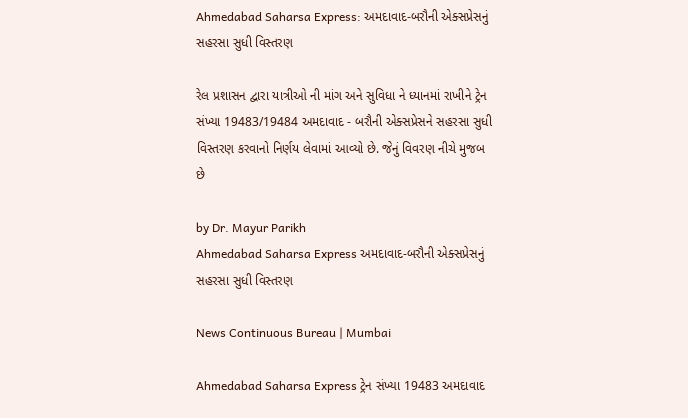Ahmedabad Saharsa Express: અમદાવાદ-બરૌની એક્સપ્રેસનું સહરસા સુધી વિસ્તરણ

રેલ પ્રશાસન દ્વારા યાત્રીઓ ની માંગ અને સુવિધા ને ધ્યાનમાં રાખીને ટ્રેન સંખ્યા 19483/19484 અમદાવાદ - બરૌની એક્સપ્રેસને સહરસા સુધી વિસ્તરણ કરવાનો નિર્ણય લેવામાં આવ્યો છે. જેનું વિવરણ નીચે મુજબ છે

by Dr. Mayur Parikh
Ahmedabad Saharsa Express અમદાવાદ-બરૌની એક્સપ્રેસનું સહરસા સુધી વિસ્તરણ

News Continuous Bureau | Mumbai

Ahmedabad Saharsa Express ટ્રેન સંખ્યા 19483 અમદાવાદ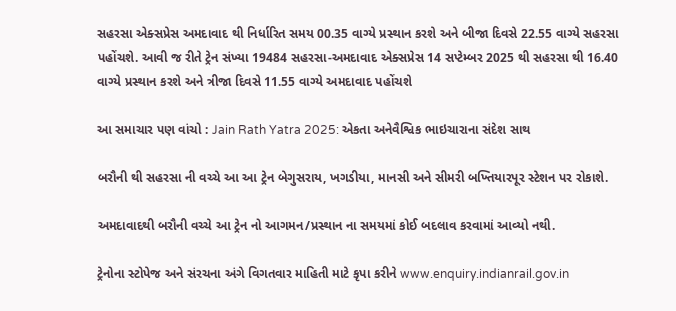સહરસા એક્સપ્રેસ અમદાવાદ થી નિર્ધારિત સમય 00.35 વાગ્યે પ્રસ્થાન કરશે અને બીજા દિવસે 22.55 વાગ્યે સહરસા પહોંચશે. આવી જ રીતે ટ્રેન સંખ્યા 19484 સહરસા-અમદાવાદ એક્સપ્રેસ 14 સપ્ટેમ્બર 2025 થી સહરસા થી 16.40 વાગ્યે પ્રસ્થાન કરશે અને ત્રીજા દિવસે 11.55 વાગ્યે અમદાવાદ પહોંચશે

આ સમાચાર પણ વાંચો : Jain Rath Yatra 2025: એકતા અનેવૈશ્વિક ભાઇચારાના સંદેશ સાથ

બરૌની થી સહરસા ની વચ્ચે આ આ ટ્રેન બેગુસરાય, ખગડીયા, માનસી અને સીમરી બખ્તિયારપૂર સ્ટેશન પર રોકાશે.

અમદાવાદથી બરૌની વચ્ચે આ ટ્રેન નો આગમન/પ્રસ્થાન ના સમયમાં કોઈ બદલાવ કરવામાં આવ્યો નથી.

ટ્રેનોના સ્ટોપેજ અને સંરચના અંગે વિગતવાર માહિતી માટે કૃપા કરીને www.enquiry.indianrail.gov.in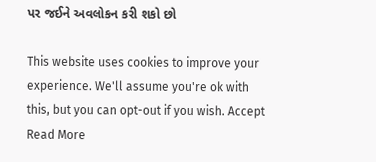પર જઈને અવલોકન કરી શકો છો

This website uses cookies to improve your experience. We'll assume you're ok with this, but you can opt-out if you wish. Accept Read More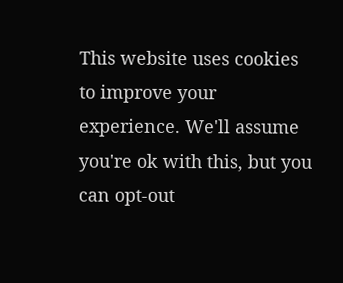This website uses cookies to improve your experience. We'll assume you're ok with this, but you can opt-out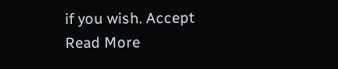if you wish. Accept Read More